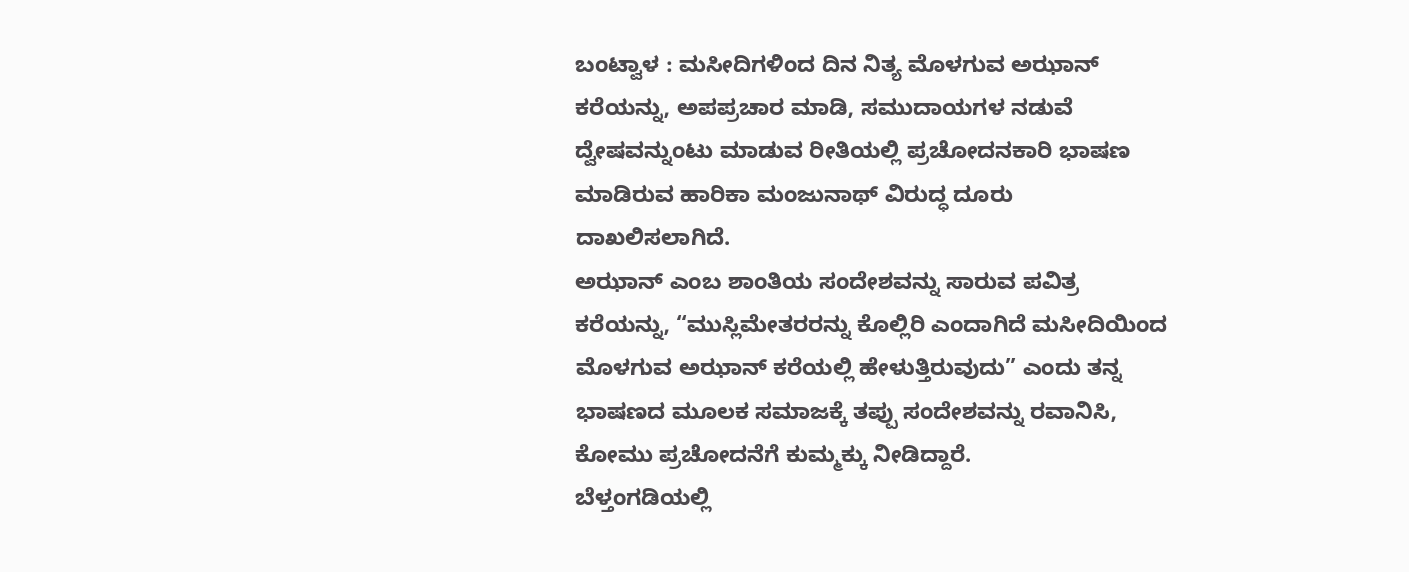ಬಂಟ್ವಾಳ : ಮಸೀದಿಗಳಿಂದ ದಿನ ನಿತ್ಯ ಮೊಳಗುವ ಅಝಾನ್ ಕರೆಯನ್ನು, ಅಪಪ್ರಚಾರ ಮಾಡಿ, ಸಮುದಾಯಗಳ ನಡುವೆ ದ್ವೇಷವನ್ನುಂಟು ಮಾಡುವ ರೀತಿಯಲ್ಲಿ ಪ್ರಚೋದನಕಾರಿ ಭಾಷಣ ಮಾಡಿರುವ ಹಾರಿಕಾ ಮಂಜುನಾಥ್ ವಿರುದ್ಧ ದೂರು ದಾಖಲಿಸಲಾಗಿದೆ.
ಅಝಾನ್ ಎಂಬ ಶಾಂತಿಯ ಸಂದೇಶವನ್ನು ಸಾರುವ ಪವಿತ್ರ ಕರೆಯನ್ನು, “ಮುಸ್ಲಿಮೇತರರನ್ನು ಕೊಲ್ಲಿರಿ ಎಂದಾಗಿದೆ ಮಸೀದಿಯಿಂದ ಮೊಳಗುವ ಅಝಾನ್ ಕರೆಯಲ್ಲಿ ಹೇಳುತ್ತಿರುವುದು” ಎಂದು ತನ್ನ ಭಾಷಣದ ಮೂಲಕ ಸಮಾಜಕ್ಕೆ ತಪ್ಪು ಸಂದೇಶವನ್ನು ರವಾನಿಸಿ, ಕೋಮು ಪ್ರಚೋದನೆಗೆ ಕುಮ್ಮಕ್ಕು ನೀಡಿದ್ದಾರೆ.
ಬೆಳ್ತಂಗಡಿಯಲ್ಲಿ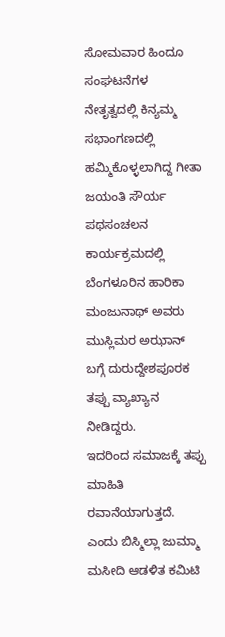ಸೋಮವಾರ ಹಿಂದೂ ಸಂಘಟನೆಗಳ ನೇತೃತ್ವದಲ್ಲಿ ಕಿನ್ಯಮ್ಮ ಸಭಾಂಗಣದಲ್ಲಿ ಹಮ್ಮಿಕೊಳ್ಳಲಾಗಿದ್ದ ಗೀತಾ ಜಯಂತಿ ಸೌರ್ಯ ಪಥಸಂಚಲನ ಕಾರ್ಯಕ್ರಮದಲ್ಲಿ ಬೆಂಗಳೂರಿನ ಹಾರಿಕಾ ಮಂಜುನಾಥ್ ಅವರು ಮುಸ್ಲಿಮರ ಅಝಾನ್ ಬಗ್ಗೆ ದುರುದ್ದೇಶಪೂರಕ ತಪ್ಪು ವ್ಯಾಖ್ಯಾನ ನೀಡಿದ್ದರು.
ಇದರಿಂದ ಸಮಾಜಕ್ಕೆ ತಪ್ಪು ಮಾಹಿತಿ ರವಾನೆಯಾಗುತ್ತದೆ. ಎಂದು ಬಿಸ್ಮಿಲ್ಲಾ ಜುಮ್ಮಾ ಮಸೀದಿ ಆಡಳಿತ ಕಮಿಟಿ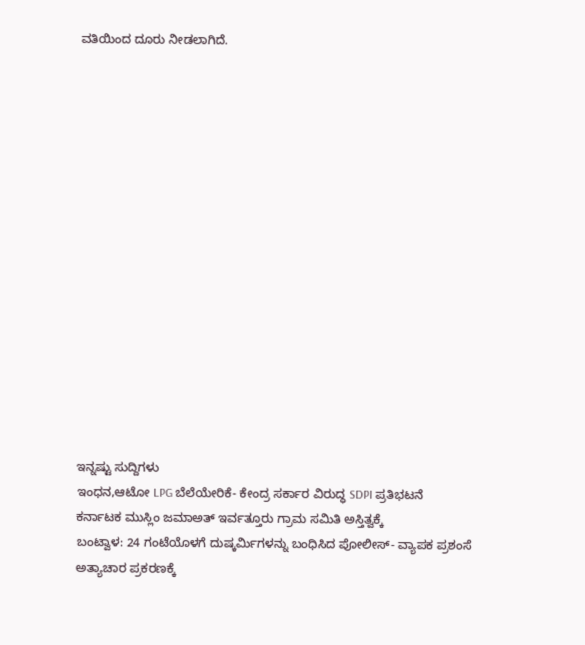ವತಿಯಿಂದ ದೂರು ನೀಡಲಾಗಿದೆ.
















ಇನ್ನಷ್ಟು ಸುದ್ದಿಗಳು
ಇಂಧನ,ಆಟೋ LPG ಬೆಲೆಯೇರಿಕೆ- ಕೇಂದ್ರ ಸರ್ಕಾರ ವಿರುದ್ಧ SDPI ಪ್ರತಿಭಟನೆ
ಕರ್ನಾಟಕ ಮುಸ್ಲಿಂ ಜಮಾಅತ್ ಇರ್ವತ್ತೂರು ಗ್ರಾಮ ಸಮಿತಿ ಅಸ್ತಿತ್ವಕ್ಕೆ
ಬಂಟ್ವಾಳ: 24 ಗಂಟೆಯೊಳಗೆ ದುಷ್ಕರ್ಮಿಗಳನ್ನು ಬಂಧಿಸಿದ ಪೋಲೀಸ್- ವ್ಯಾಪಕ ಪ್ರಶಂಸೆ
ಅತ್ಯಾಚಾರ ಪ್ರಕರಣಕ್ಕೆ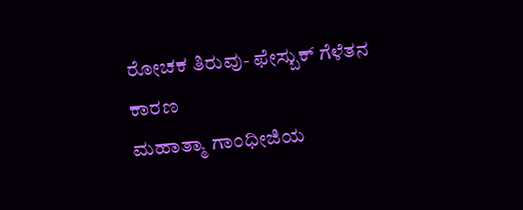ರೋಚಕ ತಿರುವು- ಫೇಸ್ಬುಕ್ ಗೆಳೆತನ ಕಾರಣ
ಮಹಾತ್ಮಾ ಗಾಂಧೀಜಿಯ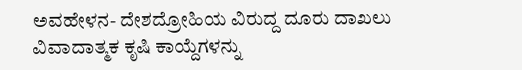ಅವಹೇಳನ- ದೇಶದ್ರೋಹಿಯ ವಿರುದ್ದ ದೂರು ದಾಖಲು
ವಿವಾದಾತ್ಮಕ ಕೃಷಿ ಕಾಯ್ದೆಗಳನ್ನು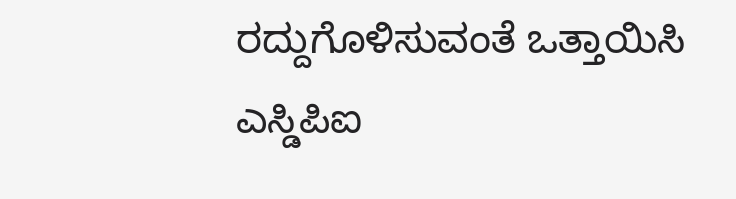ರದ್ದುಗೊಳಿಸುವಂತೆ ಒತ್ತಾಯಿಸಿ ಎಸ್ಡಿಪಿಐ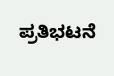ಪ್ರತಿಭಟನೆ